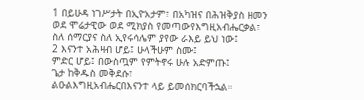1 በይሁዳ ነገሥታት በኢዮአታም፣ በአካዝና በሕዝቅያስ ዘመን ወደ ሞሬታዊው ወደ ሚክያስ የመጣውየእግዚአብሔርቃል፣ ስለ ሰማርያና ስለ ኢየሩሳሌም ያየው ራእይ ይህ ነው፤
2 እናንተ አሕዛብ ሆይ፤ ሁላችሁም ስሙ፤
ምድር ሆይ፤ በውስጧም የምትኖሩ ሁሉ አድምጡ፤
ጌታ ከቅዱስ መቅደሱ፣
ልዑልእግዚአብሔርበእናንተ ላይ ይመሰክርባችኋል።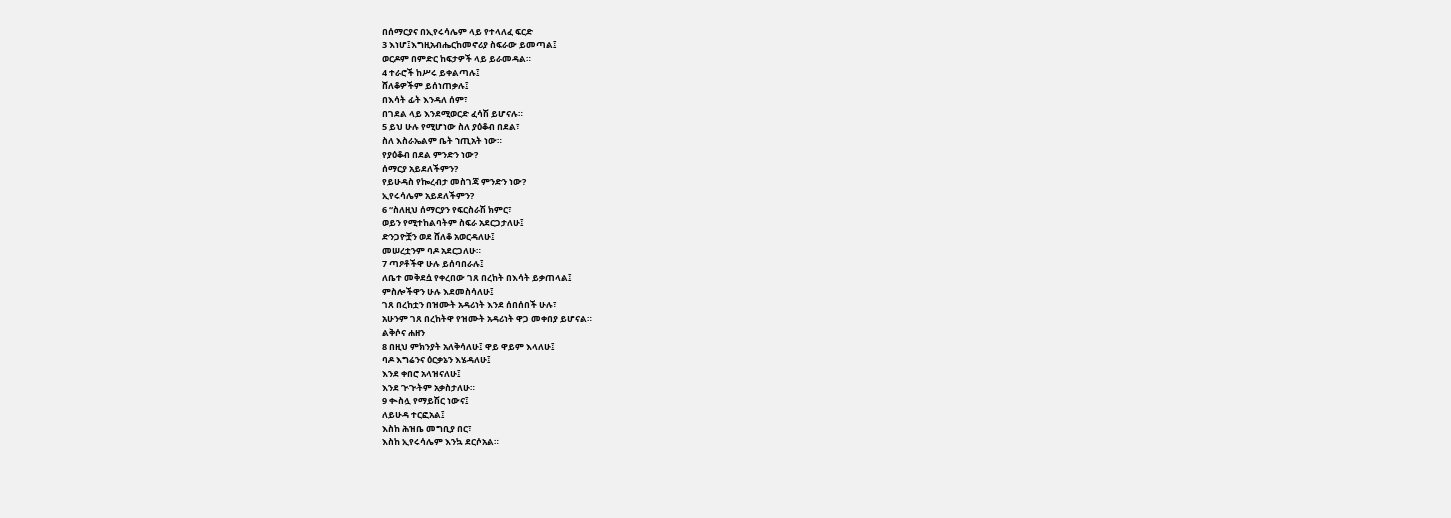በሰማርያና በኢየሩሳሌም ላይ የተላለፈ ፍርድ
3 እነሆ፤እግዚአብሔርከመኖሪያ ስፍራው ይመጣል፤
ወርዶም በምድር ከፍታዎች ላይ ይራመዳል።
4 ተራሮች ከሥሩ ይቀልጣሉ፤
ሸለቆዎችም ይሰነጠቃሉ፤
በእሳት ፊት እንዳለ ሰም፣
በገደል ላይ እንደሚወርድ ፈሳሽ ይሆናሉ።
5 ይህ ሁሉ የሚሆነው ስለ ያዕቆብ በደል፣
ስለ እስራኤልም ቤት ኀጢአት ነው።
የያዕቆብ በደል ምንድን ነው?
ሰማርያ አይደለችምን?
የይሁዳስ የኰረብታ መስገጃ ምንድን ነው?
ኢየሩሳሌም አይደለችምን?
6 “ስለዚህ ሰማርያን የፍርስራሽ ክምር፣
ወይን የሚተከልባትም ስፍራ አደርጋታለሁ፤
ድንጋዮቿን ወደ ሸለቆ አወርዳለሁ፤
መሠረቷንም ባዶ አደርጋለሁ።
7 ጣዖቶችዋ ሁሉ ይሰባበራሉ፤
ለቤተ መቅደሷ የቀረበው ገጸ በረከት በእሳት ይቃጠላል፤
ምስሎችዋን ሁሉ እደመስሳለሁ፤
ገጸ በረከቷን በዝሙት አዳሪነት እንደ ሰበሰበች ሁሉ፣
አሁንም ገጸ በረከትዋ የዝሙት አዳሪነት ዋጋ መቀበያ ይሆናል።
ልቅሶና ሐዘን
8 በዚህ ምክንያት አለቅሳለሁ፤ ዋይ ዋይም እላለሁ፤
ባዶ እግሬንና ዕርቃኔን እሄዳለሁ፤
እንደ ቀበሮ አላዝናለሁ፤
እንደ ጒጒትም አቃስታለሁ።
9 ቊስሏ የማይሽር ነውና፤
ለይሁዳ ተርፎአል፤
እስከ ሕዝቤ መግቢያ በር፣
እስከ ኢየሩሳሌም እንኳ ደርሶአል።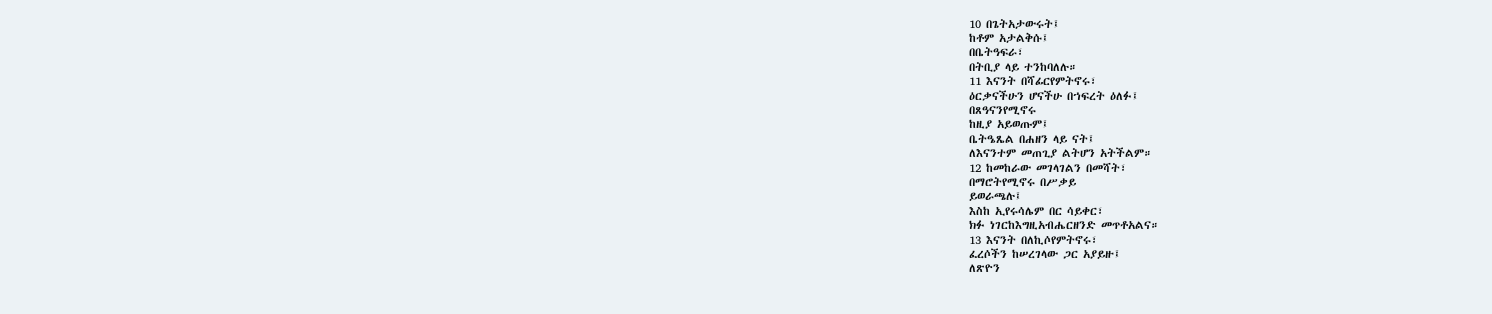10 በጌትአታውሩት፤
ከቶም አታልቅሱ፤
በቤትዓፍራ፣
በትቢያ ላይ ተንከባለሉ።
11 እናንት በሻፊርየምትኖሩ፣
ዕርቃናችሁን ሆናችሁ በኀፍረት ዕለፉ፤
በጸዓናንየሚኖሩ
ከዚያ አይወጡም፤
ቤትዔጼል በሐዘን ላይ ናት፤
ለእናንተም መጠጊያ ልትሆን አትችልም።
12 ከመከራው መገላገልን በመሻት፣
በማሮትየሚኖሩ በሥቃይ
ይወራጫሉ፤
እስከ ኢየሩሳሌም በር ሳይቀር፣
ክፉ ነገርከእግዚአብሔርዘንድ መጥቶአልና።
13 እናንት በለኪሶየምትኖሩ፣
ፈረሶችን ከሠረገላው ጋር አያይዙ፤
ለጽዮን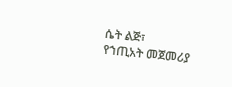ሴት ልጅ፣
የኀጢአት መጀመሪያ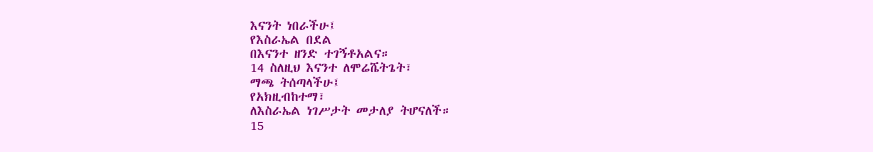እናንት ነበራችሁ፤
የእስራኤል በደል
በእናንተ ዘንድ ተገኝቶአልና።
14 ስለዚህ እናንተ ለሞሬሼትጌት፣
ማጫ ትሰጣላችሁ፤
የአክዚብከተማ፣
ለእስራኤል ነገሥታት መታለያ ትሆናለች።
15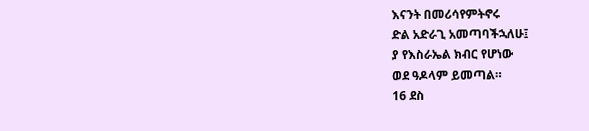እናንት በመሪሳየምትኖሩ
ድል አድራጊ አመጣባችኋለሁ፤
ያ የእስራኤል ክብር የሆነው
ወደ ዓዶላም ይመጣል።
16 ደስ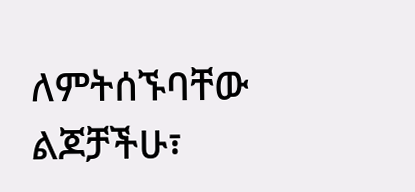ለምትሰኙባቸው ልጆቻችሁ፣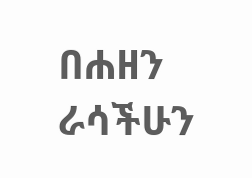በሐዘን ራሳችሁን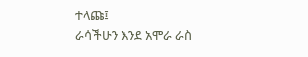ተላጩ፤
ራሳችሁን እንደ አሞራ ራስ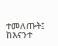ተመለጡት፤
ከእናንተ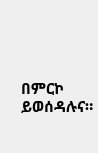በምርኮ ይወሰዳሉና።